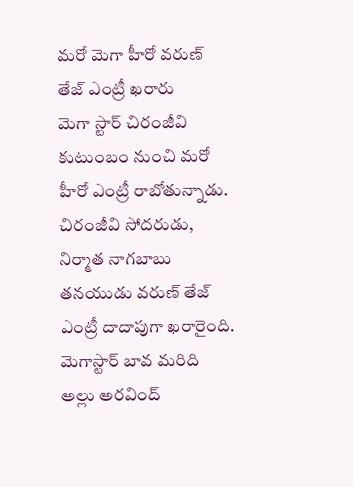మరో మెగా హీరో వరుణ్ తేజ్ ఎంట్రీ ఖరారు
మెగా స్టార్ చిరంజీవి కుటుంబం నుంచి మరో హీరో ఎంట్రీ రాబోతున్నాడు. చిరంజీవి సోదరుడు, నిర్మాత నాగబాబు తనయుడు వరుణ్ తేజ్ ఎంట్రీ దాదాపుగా ఖరారైంది. మెగాస్టార్ బావ మరిది అల్లు అరవింద్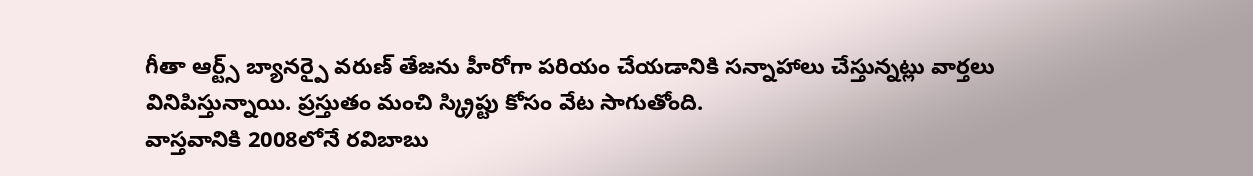గీతా ఆర్ట్స్ బ్యానర్పై వరుణ్ తేజను హీరోగా పరియం చేయడానికి సన్నాహాలు చేస్తున్నట్లు వార్తలు వినిపిస్తున్నాయి. ప్రస్తుతం మంచి స్క్రిప్టు కోసం వేట సాగుతోంది.
వాస్తవానికి 2008లోనే రవిబాబు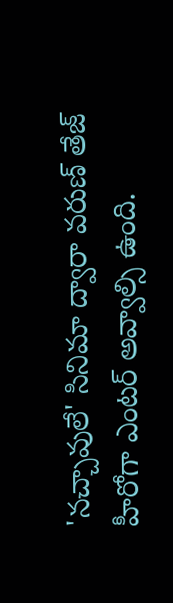'నచ్చావులే' సినిమా ద్వారా వరుణ్ తేజ్ హీరోగా ఎంటర్ అవ్వాల్సి ఉంది.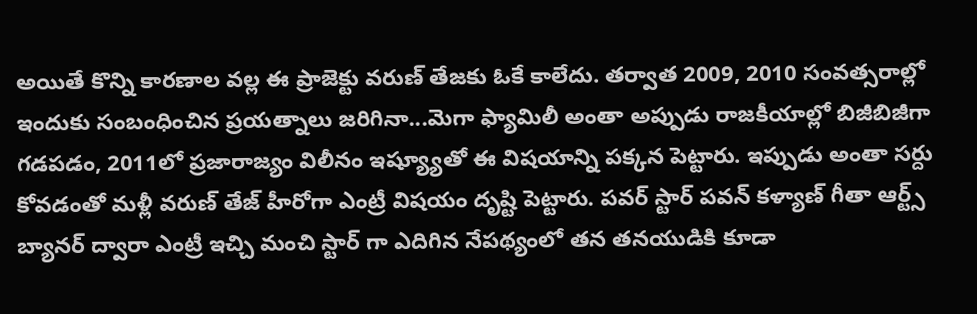అయితే కొన్ని కారణాల వల్ల ఈ ప్రాజెక్టు వరుణ్ తేజకు ఓకే కాలేదు. తర్వాత 2009, 2010 సంవత్సరాల్లో ఇందుకు సంబంధించిన ప్రయత్నాలు జరిగినా...మెగా ఫ్యామిలీ అంతా అప్పుడు రాజకీయాల్లో బిజీబిజీగా గడపడం, 2011లో ప్రజారాజ్యం విలీనం ఇష్య్యూతో ఈ విషయాన్ని పక్కన పెట్టారు. ఇప్పుడు అంతా సర్దు కోవడంతో మళ్లీ వరుణ్ తేజ్ హీరోగా ఎంట్రీ విషయం దృష్టి పెట్టారు. పవర్ స్టార్ పవన్ కళ్యాణ్ గీతా ఆర్ట్స్ బ్యానర్ ద్వారా ఎంట్రీ ఇచ్చి మంచి స్టార్ గా ఎదిగిన నేపథ్యంలో తన తనయుడికి కూడా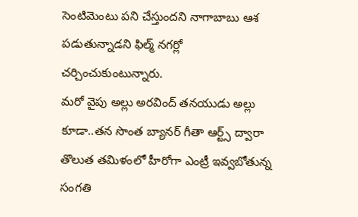సెంటిమెంటు పని చేస్తుందని నాగాబాబు ఆశ పడుతున్నాడని ఫిల్మ్ నగర్లో చర్చించుకుంటున్నారు.
మరో వైపు అల్లు అరవింద్ తనయుడు అల్లు కూడా..తన సొంత బ్యానర్ గీతా ఆర్ట్స్ ద్వారా తొలుత తమిళంలో హీరోగా ఎంట్రీ ఇవ్వబోతున్న సంగతి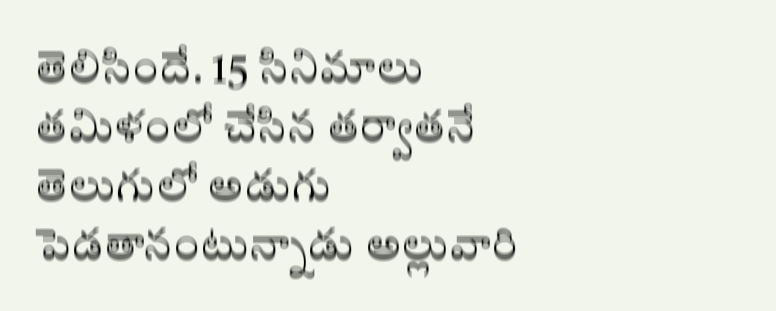తెలిసిందే. 15 సినిమాలు తమిళంలో చేసిన తర్వాతనే తెలుగులో అడుగు పెడతానంటున్నాడు అల్లువారి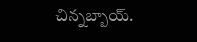చిన్నబ్బాయ్.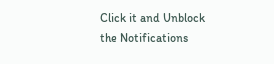Click it and Unblock the Notifications